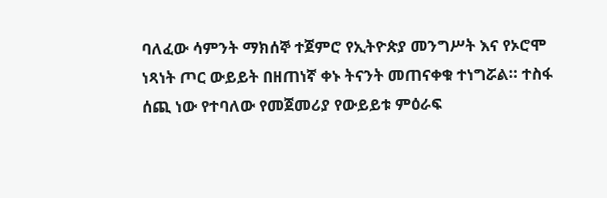ባለፈው ሳምንት ማክሰኞ ተጀምሮ የኢትዮጵያ መንግሥት እና የኦሮሞ ነጻነት ጦር ውይይት በዘጠነኛ ቀኑ ትናንት መጠናቀቁ ተነግሯል። ተስፋ ሰጪ ነው የተባለው የመጀመሪያ የውይይቱ ምዕራፍ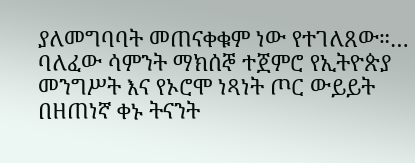ያለመግባባት መጠናቀቁም ነው የተገለጸው።…
ባለፈው ሳምንት ማክሰኞ ተጀምሮ የኢትዮጵያ መንግሥት እና የኦሮሞ ነጻነት ጦር ውይይት በዘጠነኛ ቀኑ ትናንት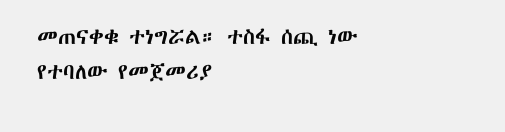መጠናቀቁ ተነግሯል። ተስፋ ሰጪ ነው የተባለው የመጀመሪያ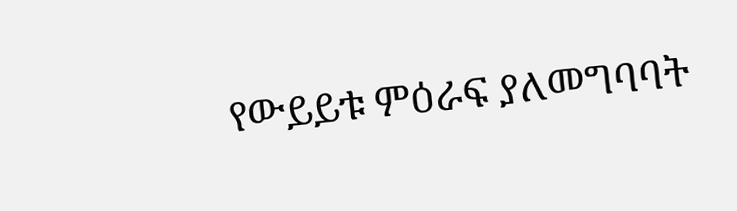የውይይቱ ምዕራፍ ያለመግባባት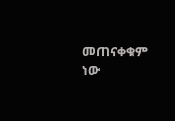መጠናቀቁም ነው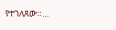የተገለጸው።…